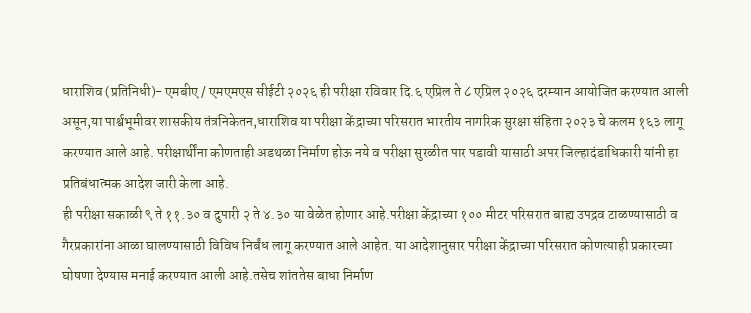धाराशिव (प्रतिनिधी)- एमबीए / एमएमएस सीईटी २०२६ ही परीक्षा रविवार दि.६ एप्रिल ते ८ एप्रिल २०२६ दरम्यान आयोजित करण्यात आली असून,या पार्श्वभूमीवर शासकीय तंत्रनिकेतन,धाराशिव या परीक्षा केंद्राच्या परिसरात भारतीय नागरिक सुरक्षा संहिता २०२३ चे कलम १६३ लागू करण्यात आले आहे. परीक्षार्थींना कोणताही अडथळा निर्माण होऊ नये व परीक्षा सुरळीत पार पडावी यासाठी अपर जिल्हादंडाधिकारी यांनी हा प्रतिबंधात्मक आदेश जारी केला आहे.
ही परीक्षा सकाळी ९ ते ११.३० व दुपारी २ ते ४.३० या वेळेत होणार आहे.परीक्षा केंद्राच्या १०० मीटर परिसरात बाह्य उपद्रव टाळण्यासाठी व गैरप्रकारांना आळा घालण्यासाठी विविध निर्बंध लागू करण्यात आले आहेत. या आदेशानुसार परीक्षा केंद्राच्या परिसरात कोणत्याही प्रकारच्या घोषणा देण्यास मनाई करण्यात आली आहे.तसेच शांततेस बाधा निर्माण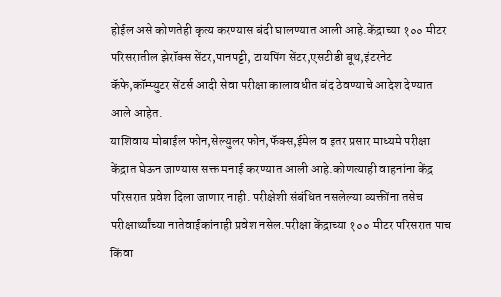होईल असे कोणतेही कृत्य करण्यास बंदी घालण्यात आली आहे.केंद्राच्या १०० मीटर परिसरातील झेरॉक्स सेंटर,पानपट्टी, टायपिंग सेंटर,एसटीडी बूथ,इंटरनेट कॅफे,कॉम्प्युटर सेंटर्स आदी सेवा परीक्षा कालावधीत बंद ठेवण्याचे आदेश देण्यात आले आहेत.
याशिवाय मोबाईल फोन,सेल्युलर फोन,फॅक्स,ईमेल व इतर प्रसार माध्यमे परीक्षा केंद्रात घेऊन जाण्यास सक्त मनाई करण्यात आली आहे.कोणत्याही वाहनांना केंद्र परिसरात प्रवेश दिला जाणार नाही. परीक्षेशी संबंधित नसलेल्या व्यक्तींना तसेच परीक्षार्थ्यांच्या नातेवाईकांनाही प्रवेश नसेल.परीक्षा केंद्राच्या १०० मीटर परिसरात पाच किंवा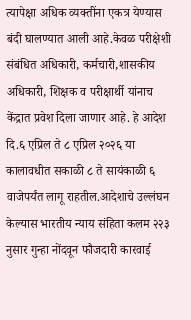त्यापेक्षा अधिक व्यक्तींना एकत्र येण्यास बंदी घालण्यात आली आहे.केवळ परीक्षेशी संबंधित अधिकारी, कर्मचारी,शासकीय अधिकारी, शिक्षक व परीक्षार्थी यांनाच केंद्रात प्रवेश दिला जाणार आहे. हे आदेश दि.६ एप्रिल ते ८ एप्रिल २०२६ या कालावधीत सकाळी ८ ते सायंकाळी ६ वाजेपर्यंत लागू राहतील.आदेशाचे उल्लंघन केल्यास भारतीय न्याय संहिता कलम २२३ नुसार गुन्हा नोंदवून फौजदारी कारवाई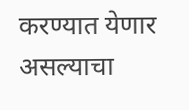करण्यात येणार असल्याचा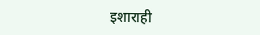इशाराही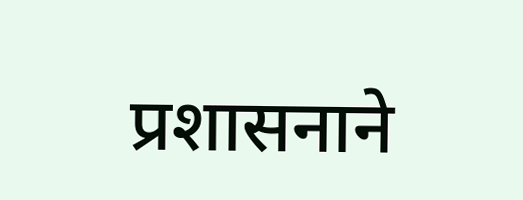प्रशासनाने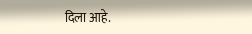दिला आहे.